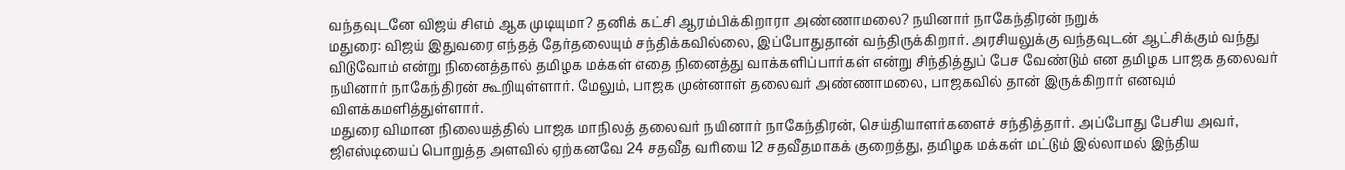வந்தவுடனே விஜய் சிஎம் ஆக முடியுமா? தனிக் கட்சி ஆரம்பிக்கிறாரா அண்ணாமலை? நயினார் நாகேந்திரன் நறுக்
மதுரை: விஜய் இதுவரை எந்தத் தேர்தலையும் சந்திக்கவில்லை, இப்போதுதான் வந்திருக்கிறார். அரசியலுக்கு வந்தவுடன் ஆட்சிக்கும் வந்து விடுவோம் என்று நினைத்தால் தமிழக மக்கள் எதை நினைத்து வாக்களிப்பார்கள் என்று சிந்தித்துப் பேச வேண்டும் என தமிழக பாஜக தலைவர் நயினார் நாகேந்திரன் கூறியுள்ளார். மேலும், பாஜக முன்னாள் தலைவர் அண்ணாமலை, பாஜகவில் தான் இருக்கிறார் எனவும் விளக்கமளித்துள்ளார்.
மதுரை விமான நிலையத்தில் பாஜக மாநிலத் தலைவர் நயினார் நாகேந்திரன், செய்தியாளர்களைச் சந்தித்தார். அப்போது பேசிய அவர், ஜிஎஸ்டியைப் பொறுத்த அளவில் ஏற்கனவே 24 சதவீத வரியை 12 சதவீதமாகக் குறைத்து, தமிழக மக்கள் மட்டும் இல்லாமல் இந்திய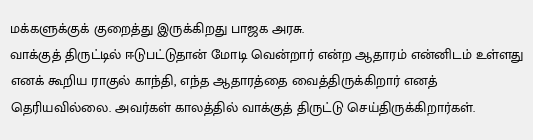மக்களுக்குக் குறைத்து இருக்கிறது பாஜக அரசு.
வாக்குத் திருட்டில் ஈடுபட்டுதான் மோடி வென்றார் என்ற ஆதாரம் என்னிடம் உள்ளது எனக் கூறிய ராகுல் காந்தி, எந்த ஆதாரத்தை வைத்திருக்கிறார் எனத் தெரியவில்லை. அவர்கள் காலத்தில் வாக்குத் திருட்டு செய்திருக்கிறார்கள்.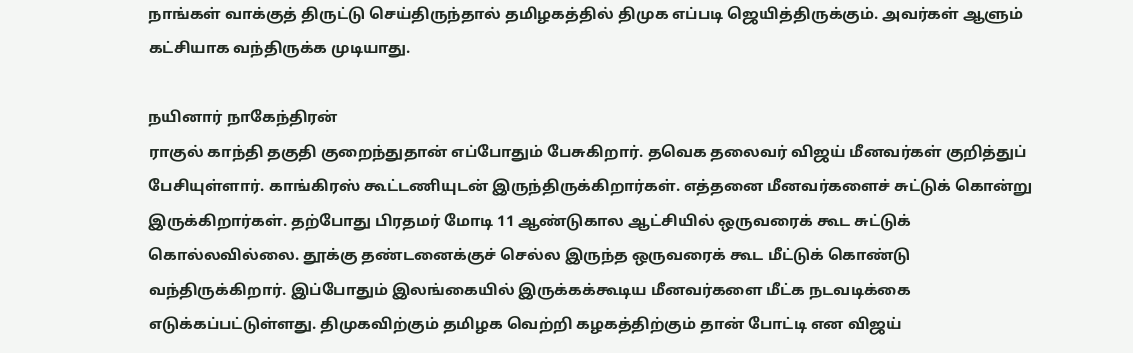நாங்கள் வாக்குத் திருட்டு செய்திருந்தால் தமிழகத்தில் திமுக எப்படி ஜெயித்திருக்கும். அவர்கள் ஆளும் கட்சியாக வந்திருக்க முடியாது.

நயினார் நாகேந்திரன்
ராகுல் காந்தி தகுதி குறைந்துதான் எப்போதும் பேசுகிறார். தவெக தலைவர் விஜய் மீனவர்கள் குறித்துப் பேசியுள்ளார். காங்கிரஸ் கூட்டணியுடன் இருந்திருக்கிறார்கள். எத்தனை மீனவர்களைச் சுட்டுக் கொன்று இருக்கிறார்கள். தற்போது பிரதமர் மோடி 11 ஆண்டுகால ஆட்சியில் ஒருவரைக் கூட சுட்டுக் கொல்லவில்லை. தூக்கு தண்டனைக்குச் செல்ல இருந்த ஒருவரைக் கூட மீட்டுக் கொண்டு வந்திருக்கிறார். இப்போதும் இலங்கையில் இருக்கக்கூடிய மீனவர்களை மீட்க நடவடிக்கை எடுக்கப்பட்டுள்ளது. திமுகவிற்கும் தமிழக வெற்றி கழகத்திற்கும் தான் போட்டி என விஜய்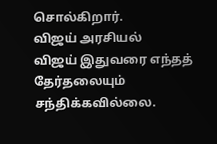சொல்கிறார்.
விஜய் அரசியல்
விஜய் இதுவரை எந்தத் தேர்தலையும் சந்திக்கவில்லை.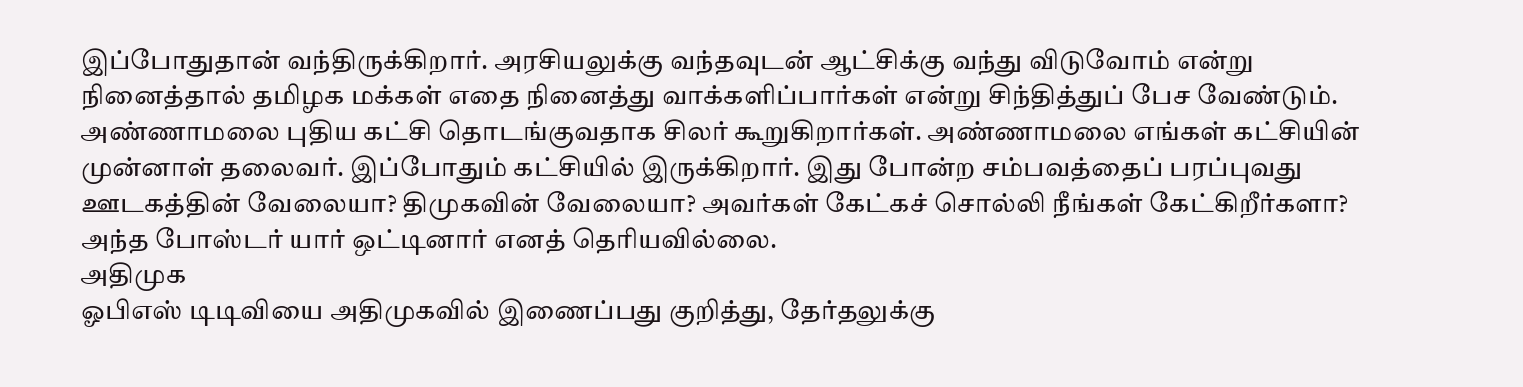இப்போதுதான் வந்திருக்கிறார். அரசியலுக்கு வந்தவுடன் ஆட்சிக்கு வந்து விடுவோம் என்று நினைத்தால் தமிழக மக்கள் எதை நினைத்து வாக்களிப்பார்கள் என்று சிந்தித்துப் பேச வேண்டும். அண்ணாமலை புதிய கட்சி தொடங்குவதாக சிலர் கூறுகிறார்கள். அண்ணாமலை எங்கள் கட்சியின் முன்னாள் தலைவர். இப்போதும் கட்சியில் இருக்கிறார். இது போன்ற சம்பவத்தைப் பரப்புவது ஊடகத்தின் வேலையா? திமுகவின் வேலையா? அவர்கள் கேட்கச் சொல்லி நீங்கள் கேட்கிறீர்களா? அந்த போஸ்டர் யார் ஒட்டினார் எனத் தெரியவில்லை.
அதிமுக
ஓபிஎஸ் டிடிவியை அதிமுகவில் இணைப்பது குறித்து, தேர்தலுக்கு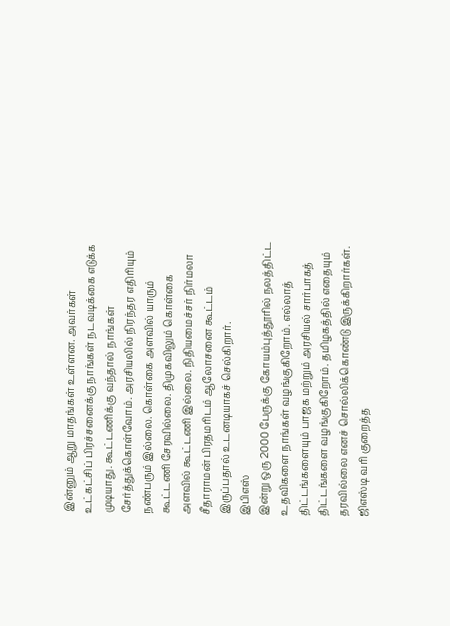இன்னும் ஆறு மாதங்கள் உள்ளன. அவர்கள் உட்கட்சிப் பிரச்சனைக்கு நாங்கள் நடவடிக்கை எடுக்க முடியாது. கூட்டணிக்கு வந்தால் நாங்கள் சேர்த்துக்கொள்வோம். அரசியலில் நிரந்தர எதிரியும் நண்பரும் இல்லை. கொள்கை அளவில் யாரும் கூட்டணி சேரவில்லை. திமுகவிலும் கொள்கை அளவில் கூட்டணி இல்லை. நிதியமைச்சர் நிர்மலா சீதாராமன் பிரதமரிடம் ஆலோசனை கூட்டம் இருப்பதால் உடனடியாகச் செல்கிறார்.
இபிஎஸ்
இன்று ஒரு 2000 பேருக்கு கோயம்புத்தூரில் நலத்திட்ட உதவிகளை நாங்கள் வழங்குகிறோம். எல்லாத் திட்டங்களையும் பாஜக மற்றும் அரசியல் சார்பாகத் திட்டங்களை வழங்குகிறோம். தமிழகத்தில் எதையும் தரவில்லை எனச் சொல்லிக்கொண்டு இருக்கிறார்கள். ஜிஎஸ்டி வரி குறைத்த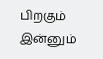பிறகும் இன்னும்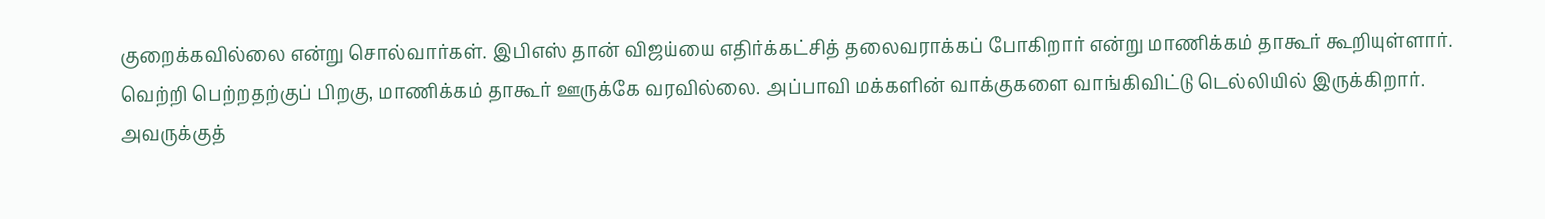குறைக்கவில்லை என்று சொல்வார்கள். இபிஎஸ் தான் விஜய்யை எதிர்க்கட்சித் தலைவராக்கப் போகிறார் என்று மாணிக்கம் தாகூர் கூறியுள்ளார். வெற்றி பெற்றதற்குப் பிறகு, மாணிக்கம் தாகூர் ஊருக்கே வரவில்லை. அப்பாவி மக்களின் வாக்குகளை வாங்கிவிட்டு டெல்லியில் இருக்கிறார். அவருக்குத்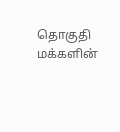தொகுதி மக்களின்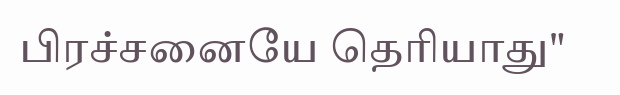பிரச்சனையே தெரியாது"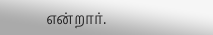என்றார்.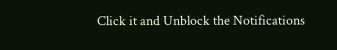Click it and Unblock the Notifications